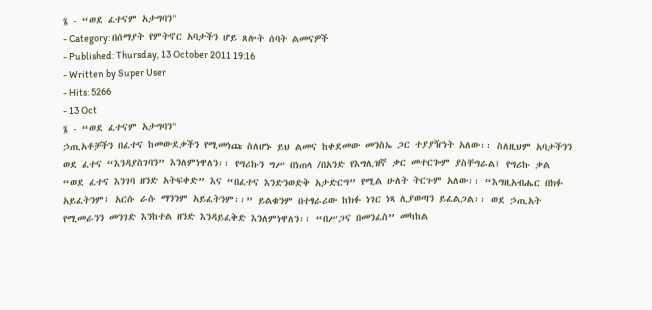፮ - “ወደ ፈተናም አታግባን"
- Category: በሰማያት የምትኖር አባታችን ሆይ ጸሎት ሰባት ልመናዎች
- Published: Thursday, 13 October 2011 19:16
- Written by Super User
- Hits: 5266
- 13 Oct
፮ - “ወደ ፈተናም አታግባን"
ኃጢአቶቻችን በፈተና ከመውደቃችን የሚመነጩ ስለሆኑ ይህ ልመና ከቀደመው መንስኤ ጋር ተያያዥነት አለው፡፡ ስለዚህም አባታችንን ወደ ፈተና “እንዳያስገባን” እንለምነዋለን፡፡ የግሪኩን ግሥ በነጠላ /በአንድ የእግሊዝኛ ቃር መተርጐም ያስቸግራል፤ የግሪኩ ቃል “ወደ ፈተና እንገባ ዘንድ አትፍቀድ” እና “በፈተና እንድንወድቅ አታድርግ” የሚል ሁለት ትርጉም አለው፡፡ “እግዚአብሔር በክፉ አይፈትንም፤ አርሱ ራሱ ማንንም አይፈትንም፡፡” ይልቁንም በተፃራሪው ከክፉ ነገር ነጻ ሊያወጣን ይፈልጋል፡፡ ወደ ኃጢአት የሚመራንን መንገድ እንከተል ዘንድ እንዳይፈቅድ እንለምነዋለን፡፡ “በሥጋና በመንፈስ” መካከል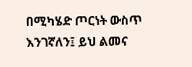በሚካሄድ ጦርነት ውስጥ እንገኛለን፤ ይህ ልመና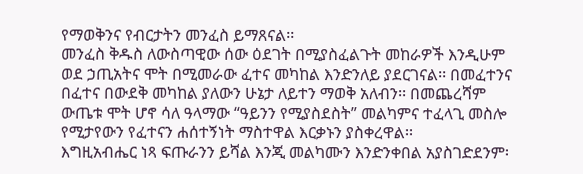የማወቅንና የብርታትን መንፈስ ይማጸናል፡፡
መንፈስ ቅዱስ ለውስጣዊው ሰው ዕደገት በሚያስፈልጉት መከራዎች እንዲሁም ወደ ኃጢአትና ሞት በሚመራው ፈተና መካከል እንድንለይ ያደርገናል፡፡ በመፈተንና በፈተና በውደቅ መካከል ያለውን ሁኔታ ለይተን ማወቅ አለብን፡፡ በመጨረሻም ውጤቱ ሞት ሆኖ ሳለ ዓላማው “ዓይንን የሚያስደስት” መልካምና ተፈላጊ መስሎ የሚታየውን የፈተናን ሐሰተኝነት ማስተዋል እርቃኑን ያስቀረዋል፡፡
እግዚአብሔር ነጻ ፍጡራንን ይሻል እንጂ መልካሙን እንድንቀበል አያስገድደንም፡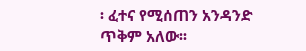፡ ፈተና የሚሰጠን አንዳንድ ጥቅም አለው፡፡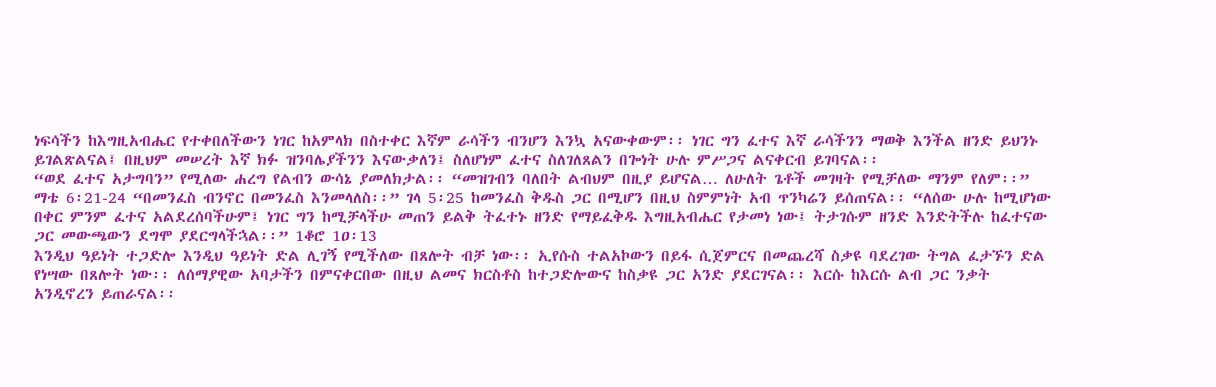ነፍሳችን ከእግዚአብሔር የተቀበለችውን ነገር ከአምላክ በስተቀር እኛም ራሳችን ብንሆን እንኳ አናውቀውም፡፡ ነገር ግን ፈተና እኛ ራሳችንን ማወቅ እንችል ዘንድ ይህንኑ ይገልጽልናል፤ በዚህም መሠረት እኛ ክፉ ዝንባሌያችንን እናውቃለን፤ ስለሆነም ፈተና ስለገለጸልን በጐነት ሁሉ ምሥጋና ልናቀርብ ይገባናል፡፡
“ወደ ፈተና አታግባን” የሚለው ሐረግ የልብን ውሳኔ ያመለክታል፡፡ “መዝገብን ባለበት ልብህም በዚያ ይሆናል… ለሁለት ጌቶች መገዛት የሚቻለው ማንም የለም፡፡” ማቴ 6፡21-24 “በመንፈስ ብንኖር በመንፈስ እንመላለስ፡፡” ገላ 5፡25 ከመንፈስ ቅዱስ ጋር በሚሆን በዚህ ስምምነት አብ ጥንካሬን ይሰጠናል፡፡ “ለሰው ሁሉ ከሚሆነው በቀር ምንም ፈተና አልደረሰባችሁም፤ ነገር ግን ከሚቻላችሁ መጠን ይልቅ ትፈተኑ ዘንድ የማይፈቅዱ እግዚአብሔር የታመነ ነው፤ ትታገሱም ዘንድ እንድትችሉ ከፈተናው ጋር መውጫውን ደግሞ ያደርግላችኋል፡፡” 1ቆሮ 1ዐ፡13
እንዲህ ዓይነት ተጋድሎ እንዲህ ዓይነት ድል ሊገኝ የሚችለው በጸሎት ብቻ ነው፡፡ ኢየሱስ ተልአኮውን በይፋ ሲጀምርና በመጨረሻ ስቃዩ ባደረገው ትግል ፈታኙን ድል የነሣው በጸሎት ነው፡፡ ለሰማያዊው አባታችን በምናቀርበው በዚህ ልመና ክርስቶስ ከተጋድሎውና ከስቃዩ ጋር አንድ ያደርገናል፡፡ እርሱ ከእርሱ ልብ ጋር ንቃት አንዲኖረን ይጠራናል፡፡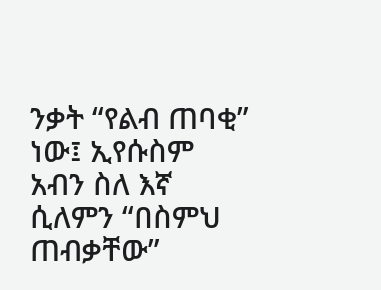ንቃት “የልብ ጠባቂ” ነው፤ ኢየሱስም አብን ስለ እኛ ሲለምን “በስምህ ጠብቃቸው”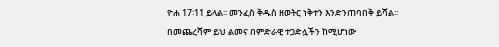ዮሐ 17፡11 ይላል፡፡ መንፈስ ቅዱስ ዘወትር ነቅተን እንድንጠባበቅ ይሻል፡፡ በመጨረሻም ይህ ልመና በምድራዊ ተጋድሏችን ከሚሆነው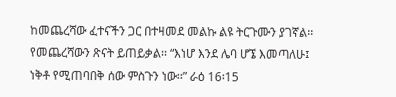ከመጨረሻው ፈተናችን ጋር በተዛመደ መልኩ ልዩ ትርጉሙን ያገኛል፡፡ የመጨረሻውን ጽናት ይጠይቃል፡፡ “እነሆ እንደ ሌባ ሆኜ እመጣለሁ፤ ነቅቶ የሚጠባበቅ ሰው ምስጉን ነው፡፡” ራዕ 16፡15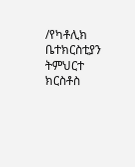/የካቶሊክ ቤተክርስቲያን ትምህርተ ክርስቶስ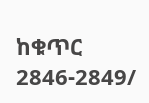ከቁጥር 2846-2849/